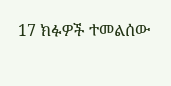17 ክፉዎች ተመልሰው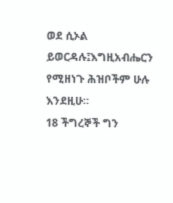ወደ ሲኦል ይወርዳሉ፤እግዚአብሔርን የሚዘነጉ ሕዝቦችም ሁሉ እንደዚሁ።
18 ችግረኞች ግን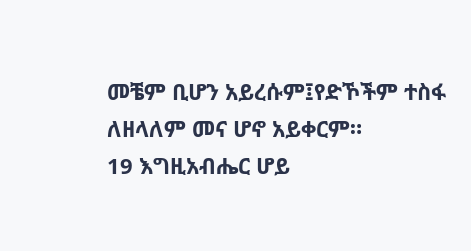መቼም ቢሆን አይረሱም፤የድኾችም ተስፋ ለዘላለም መና ሆኖ አይቀርም።
19 እግዚአብሔር ሆይ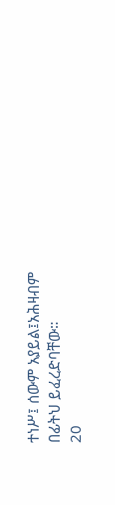ተነሥ፤ ሰውም አያይል፤አሕዛብም በፊትህ ይፈረድባቸው።
20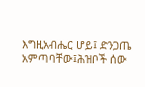እግዚአብሔር ሆይ፤ ድንጋጤ አምጣባቸው፤ሕዝቦች ሰው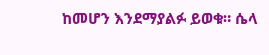ከመሆን እንደማያልፉ ይወቁ። ሴላ